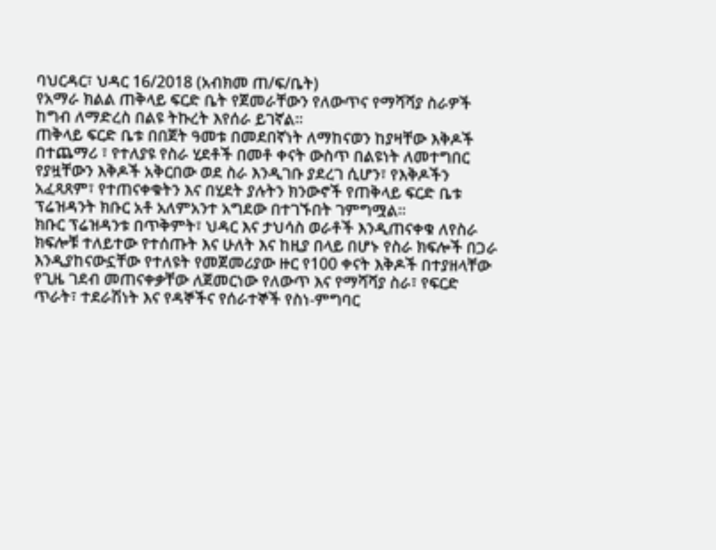ባህርዳር፣ ህዳር 16/2018 (አብክመ ጠ/ፍ/ቤት)
የአማራ ክልል ጠቅላይ ፍርድ ቤት የጀመራቸውን የለውጥና የማሻሻያ ስራዎች ከግብ ለማድረስ በልዩ ትኩረት እየሰራ ይገኛል።
ጠቅላይ ፍርድ ቤቱ በበጀት ዓመቱ በመደበኛነት ለማከናወን ከያዛቸው እቅዶች በተጨማሪ ፣ የተለያዩ የስራ ሂደቶች በመቶ ቀናት ውስጥ በልዩነት ለመተግበር የያዟቸውን እቅዶች አቅርበው ወደ ስራ እንዲገቡ ያደረገ ሲሆን፣ የእቅዶችን አፈጻጸም፣ የተጠናቀቁትን እና በሂደት ያሉትን ክንውኖች የጠቅላይ ፍርድ ቤቱ ፕሬዝዳንት ክቡር አቶ አለምአንተ አግደው በተገኙበት ገምግሟል።
ክቡር ፕሬዝዳንቱ በጥቅምት፣ ህዳር እና ታህሳስ ወራቶች እንዲጠናቀቁ ለየስራ ክፍሎቹ ተለይተው የተሰጡት እና ሁለት እና ከዚያ በላይ በሆኑ የስራ ክፍሎች በጋራ እንዲያከናውኗቸው የተለዩት የመጀመሪያው ዙር የ100 ቀናት እቅዶች በተያዘላቸው የጊዜ ገደብ መጠናቀቃቸው ለጀመርነው የለውጥ እና የማሻሻያ ስራ፣ የፍርድ ጥራት፣ ተደራሽነት እና የዳኞችና የሰራተኞች የስነ-ምግባር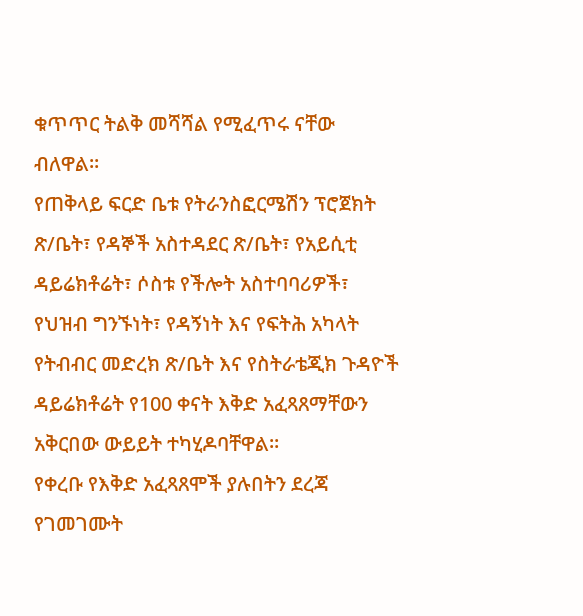ቁጥጥር ትልቅ መሻሻል የሚፈጥሩ ናቸው ብለዋል።
የጠቅላይ ፍርድ ቤቱ የትራንስፎርሜሽን ፕሮጀክት ጽ/ቤት፣ የዳኞች አስተዳደር ጽ/ቤት፣ የአይሲቲ ዳይሬክቶሬት፣ ሶስቱ የችሎት አስተባባሪዎች፣ የህዝብ ግንኙነት፣ የዳኝነት እና የፍትሕ አካላት የትብብር መድረክ ጽ/ቤት እና የስትራቴጂክ ጉዳዮች ዳይሬክቶሬት የ100 ቀናት እቅድ አፈጻጸማቸውን አቅርበው ውይይት ተካሂዶባቸዋል።
የቀረቡ የእቅድ አፈጻጸሞች ያሉበትን ደረጃ የገመገሙት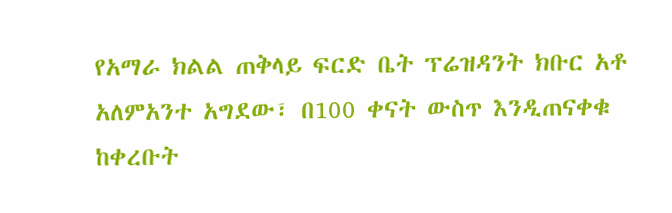የአማራ ክልል ጠቅላይ ፍርድ ቤት ፕሬዝዳንት ክቡር አቶ አለምአንተ አግደው፣ በ100 ቀናት ውስጥ እንዲጠናቀቁ ከቀረቡት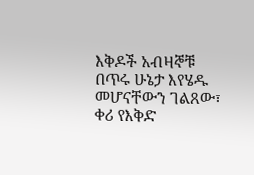እቅዶች አብዛኞቹ በጥሩ ሁኔታ እየሄዱ መሆናቸውን ገልጸው፣ ቀሪ የእቅድ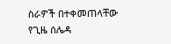ስራዎች በተቀመጠላቸው የጊዜ ሰሌዳ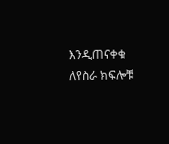እንዲጠናቀቁ ለየስራ ክፍሎቹ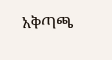አቅጣጫ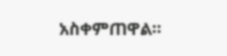አስቀምጠዋል።